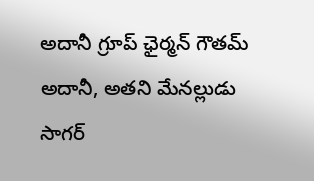అదానీ గ్రూప్ ఛైర్మన్ గౌతమ్ అదానీ, అతని మేనల్లుడు సాగర్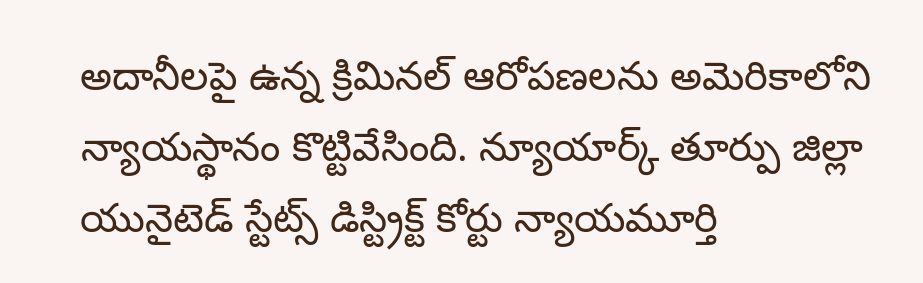అదానీలపై ఉన్న క్రిమినల్ ఆరోపణలను అమెరికాలోని న్యాయస్థానం కొట్టివేసింది. న్యూయార్క్ తూర్పు జిల్లా యునైటెడ్ స్టేట్స్ డిస్ట్రిక్ట్ కోర్టు న్యాయమూర్తి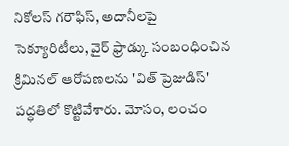నికోలస్ గరౌఫిస్, అదానీలపై సెక్యూరిటీలు, వైర్ ఫ్రాడ్కు సంబంధించిన క్రిమినల్ ఆరోపణలను 'విత్ ప్రెజుడిస్' పద్ధతిలో కొట్టివేశారు. మోసం, లంచం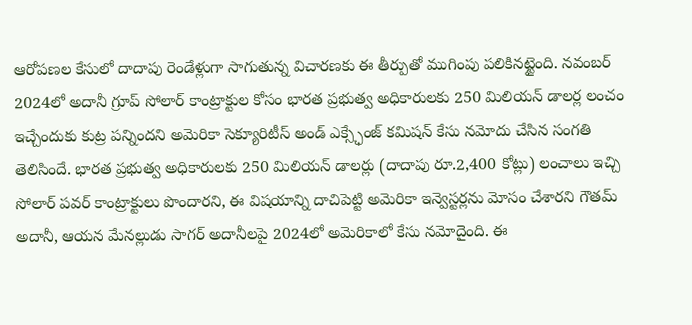ఆరోపణల కేసులో దాదాపు రెండేళ్లుగా సాగుతున్న విచారణకు ఈ తీర్పుతో ముగింపు పలికినట్టైంది. నవంబర్ 2024లో అదానీ గ్రూప్ సోలార్ కాంట్రాక్టుల కోసం భారత ప్రభుత్వ అధికారులకు 250 మిలియన్ డాలర్ల లంచం ఇచ్చేందుకు కుట్ర పన్నిందని అమెరికా సెక్యూరిటీస్ అండ్ ఎక్స్ఛేంజ్ కమిషన్ కేసు నమోదు చేసిన సంగతి తెలిసిందే. భారత ప్రభుత్వ అధికారులకు 250 మిలియన్ డాలర్లు (దాదాపు రూ.2,400 కోట్లు) లంచాలు ఇచ్చి సోలార్ పవర్ కాంట్రాక్టులు పొందారని, ఈ విషయాన్ని దాచిపెట్టి అమెరికా ఇన్వెస్టర్లను మోసం చేశారని గౌతమ్ అదానీ, ఆయన మేనల్లుడు సాగర్ అదానీలపై 2024లో అమెరికాలో కేసు నమోదైంది. ఈ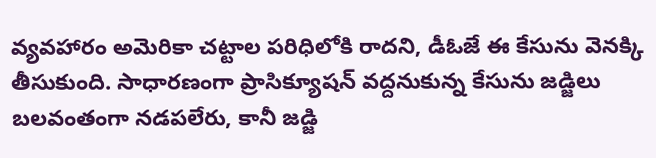వ్యవహారం అమెరికా చట్టాల పరిధిలోకి రాదని, డీఓజే ఈ కేసును వెనక్కి తీసుకుంది. సాధారణంగా ప్రాసిక్యూషన్ వద్దనుకున్న కేసును జడ్జిలు బలవంతంగా నడపలేరు, కానీ జడ్జి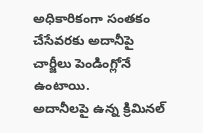అధికారికంగా సంతకం చేసేవరకు అదానీపై చార్జీలు పెండింగ్లోనే ఉంటాయి.
అదానీలపై ఉన్న క్రిమినల్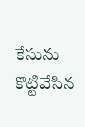కేసును కొట్టివేసిన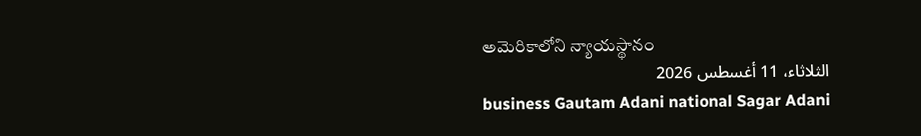అమెరికాలోని న్యాయస్థానం
الثلاثاء، 11 أغسطس 2026
business Gautam Adani national Sagar Adani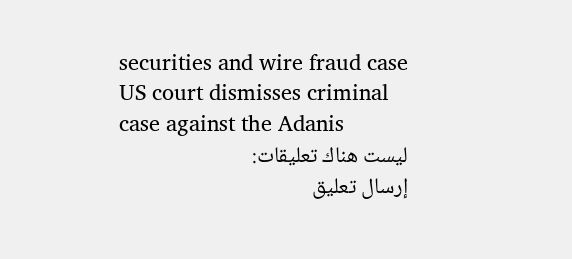securities and wire fraud case US court dismisses criminal case against the Adanis
ليست هناك تعليقات:
إرسال تعليق